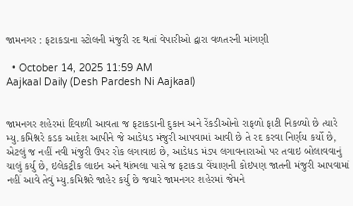જામનગર : ફટાકડાના સ્ટોલની મંજુરી રદ થતાં વેપારીઓ દ્વારા વળતરની માંગણી

  • October 14, 2025 11:59 AM
Aajkaal Daily (Desh Pardesh Ni Aajkaal)


જામનગર શહેરમાં દિવાળી આવતા જ ફટાકડાની દુકાન અને રેંકડીઓનો રાફળો ફાટી નિકળ્યો છે ત્યારે મ્યુ.કમિશ્નરે કડક આદેશ આપીને જે આડેધડ મંજુરી આપવામાં આવી છે તે રદ કરવા નિર્ણય કર્યો છે, એટલું જ નહીં નવી મંજુરી ઉપર રોક લગાવાઇ છે, આડેધડ મંડપ લગાવનારાઓ પર તવાઇ બોલાવવાનું ચાલું કર્યુ છે, ઇલેકટ્રીક લાઇન અને થાંભલા પાસે જ ફટાકડા વેંચાણની કોઇપણ જાતની મંજુરી આપવામાં નહીં આવે તેવું મ્યુ.કમિશ્નરે જાહેર કર્યુ છે જયારે જામનગર શહેરમાં જેમને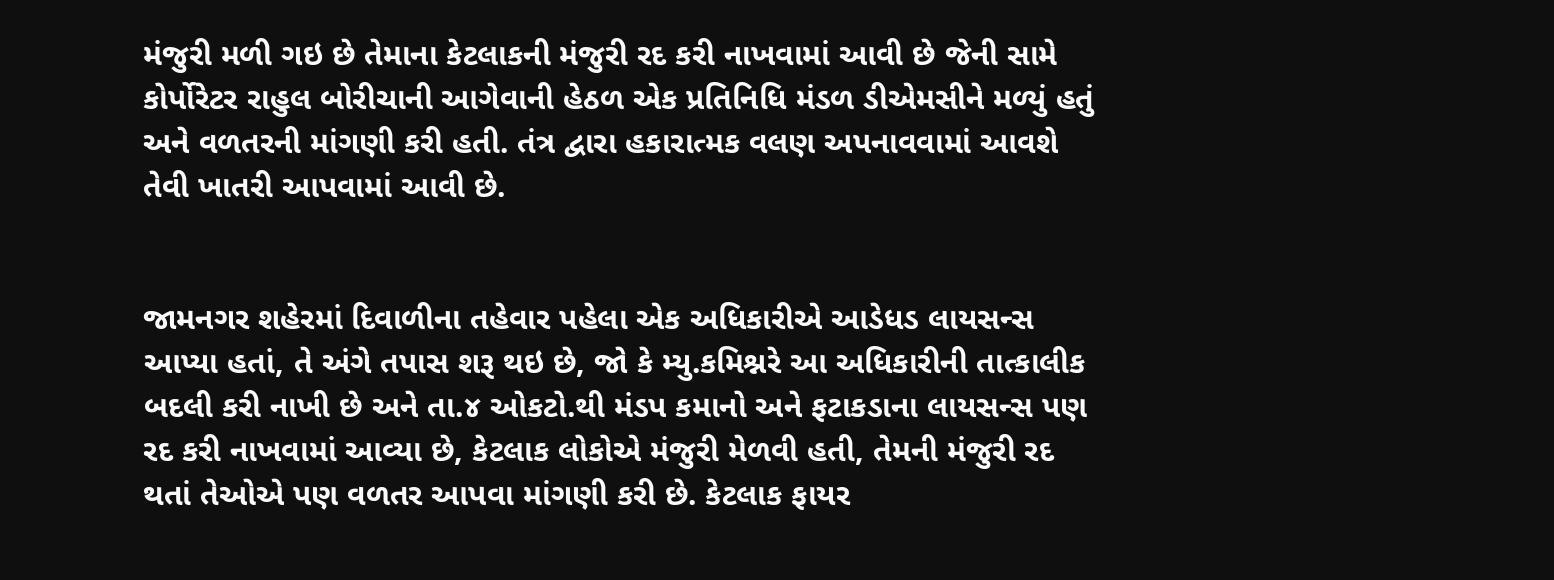મંજુરી મળી ગઇ છે તેમાના કેટલાકની મંજુરી રદ કરી નાખવામાં આવી છે જેની સામે કોર્પોરેટર રાહુલ બોરીચાની આગેવાની હેઠળ એક પ્રતિનિધિ મંડળ ડીએમસીને મળ્યું હતું અને વળતરની માંગણી કરી હતી. તંત્ર દ્વારા હકારાત્મક વલણ અપનાવવામાં આવશે તેવી ખાતરી આપવામાં આવી છે.


જામનગર શહેરમાં દિવાળીના તહેવાર પહેલા એક અધિકારીએ આડેધડ લાયસન્સ આપ્યા હતાં, તે અંગે તપાસ શરૂ થઇ છે, જો કે મ્યુ.કમિશ્નરે આ અધિકારીની તાત્કાલીક બદલી કરી નાખી છે અને તા.૪ ઓકટો.થી મંડપ કમાનો અને ફટાકડાના લાયસન્સ પણ રદ કરી નાખવામાં આવ્યા છે, કેટલાક લોકોએ મંજુરી મેળવી હતી, તેમની મંજુરી રદ થતાં તેઓએ પણ વળતર આપવા માંગણી કરી છે. કેટલાક ફાયર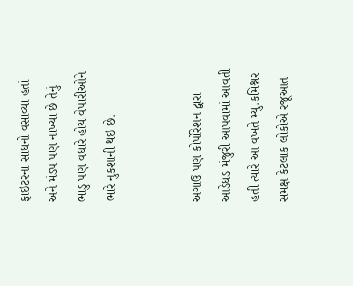ફાઇટરના સાધનો વસાવ્યા હતાં અને મંડપ પણ નાખ્યા છે તેનું ભાડુ પણ વધારે હોય વેપારીઓને ભારે નુકશાની થઇ છે.


અગાઉ પણ કોર્પોરેશન દ્વારા આડેધડ મંજુરી આપવામાં આવતી હતી ત્યારે આ વખતે મ્યુ.કમિશ્નર સમક્ષ કેટલાક લોકોએ રજૂઆત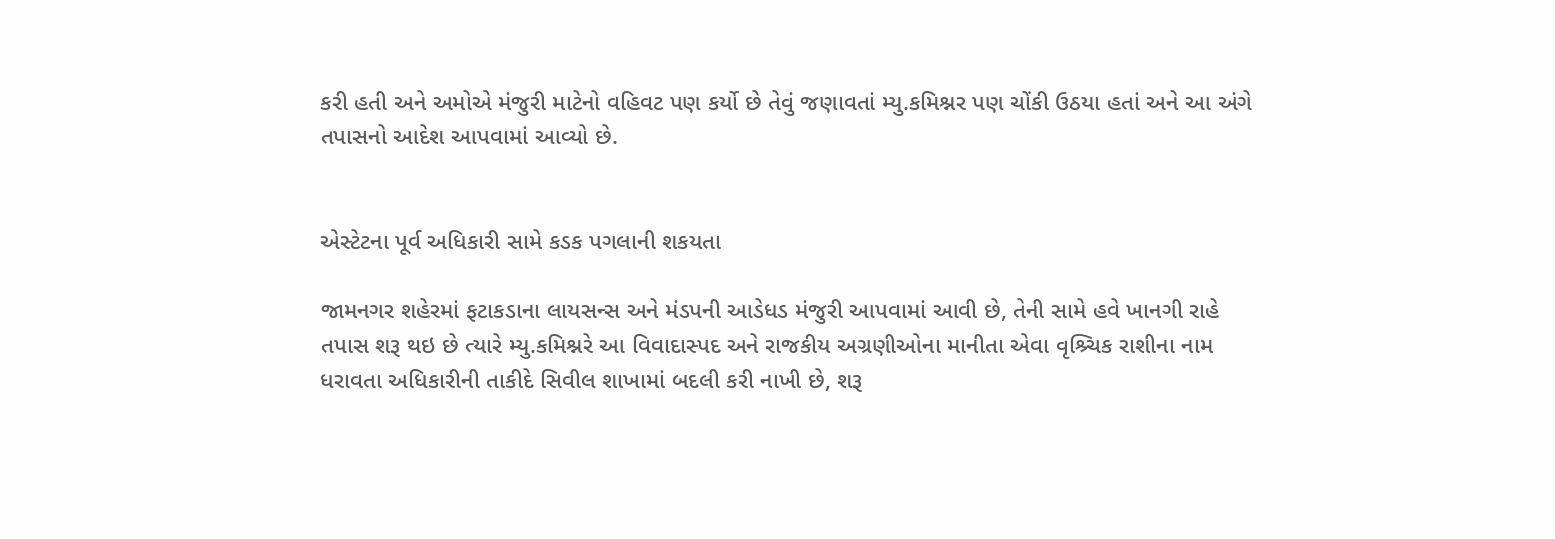કરી હતી અને અમોએ મંજુરી માટેનો વહિવટ પણ કર્યો છે તેવું જણાવતાં મ્યુ.કમિશ્નર પણ ચોંકી ઉઠયા હતાં અને આ અંગે તપાસનો આદેશ આપવામાં આવ્યો છે.


એસ્ટેટના પૂર્વ અધિકારી સામે કડક પગલાની શકયતા

જામનગર શહેરમાં ફટાકડાના લાયસન્સ અને મંડપની આડેધડ મંજુરી આપવામાં આવી છે, તેની સામે હવે ખાનગી રાહે તપાસ શરૂ થઇ છે ત્યારે મ્યુ.કમિશ્નરે આ વિવાદાસ્પદ અને રાજકીય અગ્રણીઓના માનીતા એવા વૃશ્ર્ચિક રાશીના નામ ધરાવતા અધિકારીની તાકીદે સિવીલ શાખામાં બદલી કરી નાખી છે, શરૂ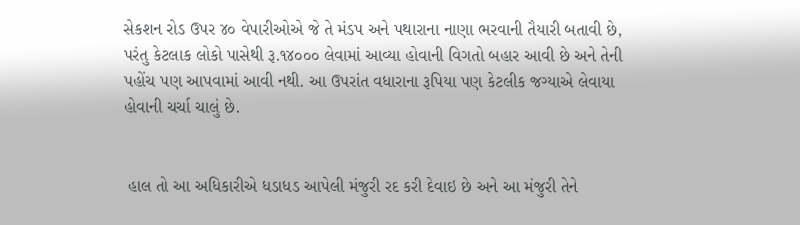સેકશન રોડ ઉપર ૪૦ વેપારીઓએ જે તે મંડપ અને પથારાના નાણા ભરવાની તૈયારી બતાવી છે, પરંતુ કેટલાક લોકો પાસેથી રૂ.૧૪૦૦૦ લેવામાં આવ્યા હોવાની વિગતો બહાર આવી છે અને તેની પહોંચ પણ આપવામાં આવી નથી. આ ઉપરાંત વધારાના રૂપિયા પણ કેટલીક જગ્યાએ લેવાયા હોવાની ચર્ચા ચાલું છે.


 હાલ તો આ અધિકારીએ ધડાધડ આપેલી મંજુરી રદ કરી દેવાઇ છે અને આ મંજુરી તેને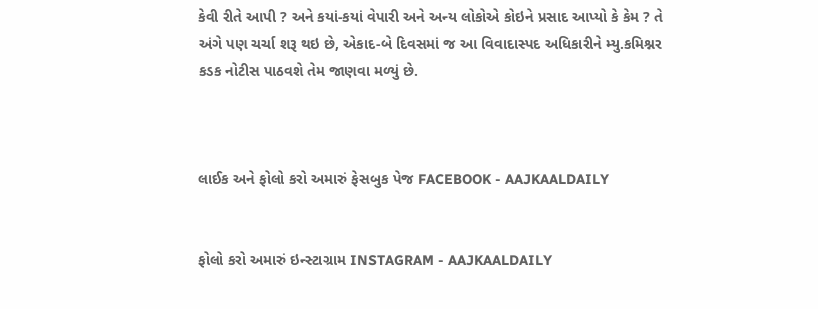કેવી રીતે આપી ? અને કયાં-કયાં વેપારી અને અન્ય લોકોએ કોઇને પ્રસાદ આપ્યો કે કેમ ? તે અંગે પણ ચર્ચા શરૂ થઇ છે, એકાદ-બે દિવસમાં જ આ વિવાદાસ્પદ અધિકારીને મ્યુ.કમિશ્નર કડક નોટીસ પાઠવશે તેમ જાણવા મળ્યું છે.



લાઈક અને ફોલો કરો અમારું ફેસબુક પેજ FACEBOOK - AAJKAALDAILY


ફોલો કરો અમારું ઇન્સ્ટાગ્રામ INSTAGRAM - AAJKAALDAILY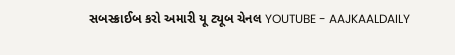સબસ્ક્રાઈબ કરો અમારી યૂ ટ્યૂબ ચેનલ YOUTUBE - AAJKAALDAILY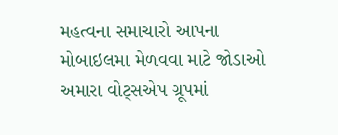મહત્વના સમાચારો આપના મોબાઇલમા મેળવવા માટે જોડાઓ અમારા વોટ્સએપ ગ્રૂપમાં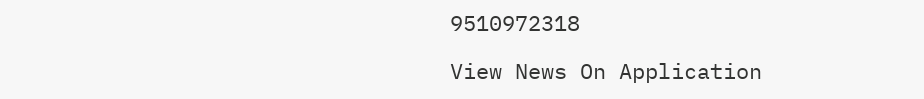9510972318

View News On Application